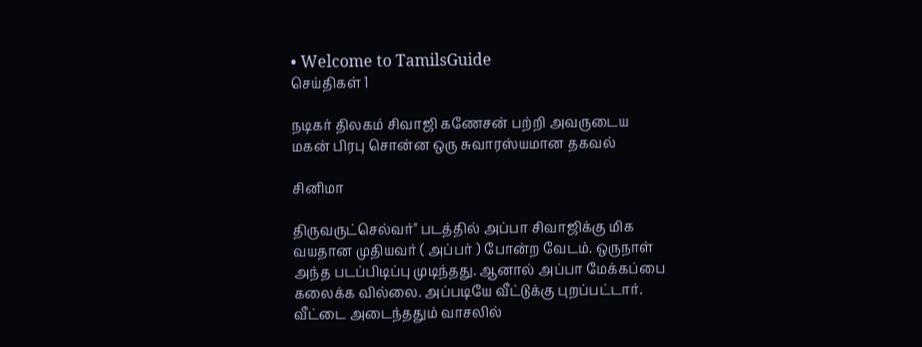• Welcome to TamilsGuide
செய்திகள் 1

நடிகர் திலகம் சிவாஜி கணேசன் பற்றி அவருடைய மகன் பிரபு சொன்ன ஒரு சுவாரஸ்யமான தகவல்

சினிமா

திருவருட்செல்வர்" படத்தில் அப்பா சிவாஜிக்கு மிக வயதான முதியவர் ( அப்பர் ) போன்ற வேடம். ஒருநாள் அந்த படப்பிடிப்பு முடிந்தது. ஆனால் அப்பா மேக்கப்பை கலைக்க வில்லை. அப்படியே வீட்டுக்கு புறப்பட்டார். வீட்டை அடைந்ததும் வாசலில்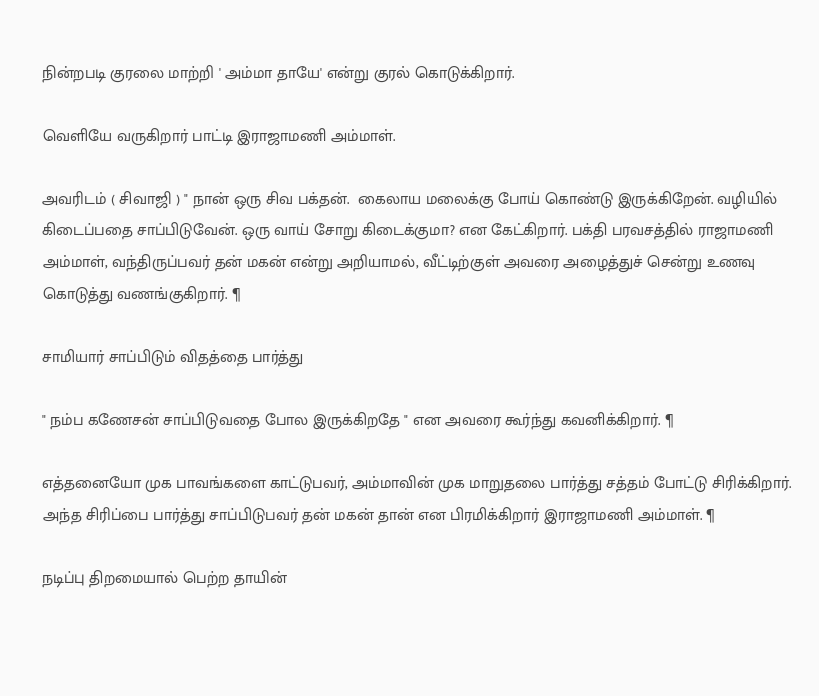நின்றபடி குரலை மாற்றி ' அம்மா தாயே' என்று குரல் கொடுக்கிறார்.

வெளியே வருகிறார் பாட்டி இராஜாமணி அம்மாள்.

அவரிடம் ( சிவாஜி ) " நான் ஒரு சிவ பக்தன்.  கைலாய மலைக்கு போய் கொண்டு இருக்கிறேன். வழியில் கிடைப்பதை சாப்பிடுவேன். ஒரு வாய் சோறு கிடைக்குமா? என கேட்கிறார். பக்தி பரவசத்தில் ராஜாமணி அம்மாள், வந்திருப்பவர் தன் மகன் என்று அறியாமல், வீட்டிற்குள் அவரை அழைத்துச் சென்று உணவு கொடுத்து வணங்குகிறார். ¶

சாமியார் சாப்பிடும் விதத்தை பார்த்து

" நம்ப கணேசன் சாப்பிடுவதை போல இருக்கிறதே " என அவரை கூர்ந்து கவனிக்கிறார். ¶

எத்தனையோ முக பாவங்களை காட்டுபவர், அம்மாவின் முக மாறுதலை பார்த்து சத்தம் போட்டு சிரிக்கிறார். அந்த சிரிப்பை பார்த்து சாப்பிடுபவர் தன் மகன் தான் என பிரமிக்கிறார் இராஜாமணி அம்மாள். ¶

நடிப்பு திறமையால் பெற்ற தாயின்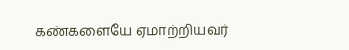கண்களையே ஏமாற்றியவர்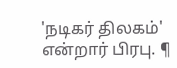'நடிகர் திலகம்' என்றார் பிரபு. ¶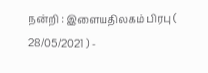நன்றி : இளையதிலகம் பிரபு ( 28/05/2021 ) -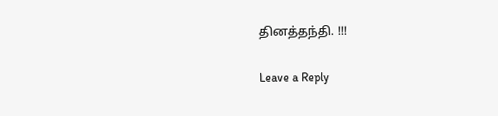தினத்தந்தி. !!!

Leave a Reply